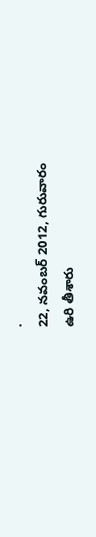.
22, నవంబర్ 2012, గురువారం
ఉరి తీశారు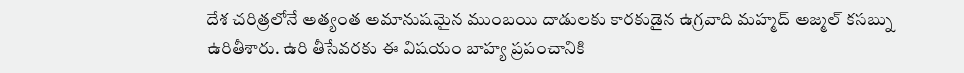దేశ చరిత్రలోనే అత్యంత అమానుషమైన ముంబయి దాడులకు కారకుడైన ఉగ్రవాది మహ్మద్ అజ్మల్ కసబ్ను ఉరితీశారు. ఉరి తీసేవరకు ఈ విషయం బాహ్య ప్రపంచానికి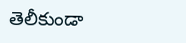తెలీకుండా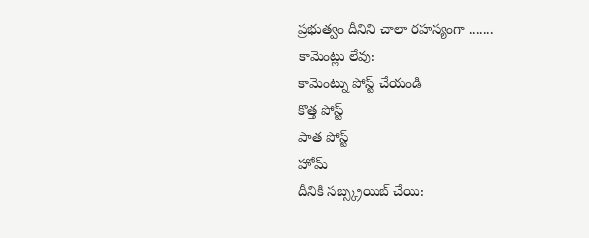ప్రభుత్వం దీనిని చాలా రహస్యంగా .......
కామెంట్లు లేవు:
కామెంట్ను పోస్ట్ చేయండి
కొత్త పోస్ట్
పాత పోస్ట్
హోమ్
దీనికి సబ్స్క్రయిబ్ చేయి: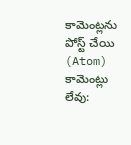కామెంట్లను పోస్ట్ చేయి (Atom)
కామెంట్లు లేవు: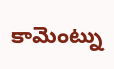కామెంట్ను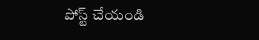పోస్ట్ చేయండి